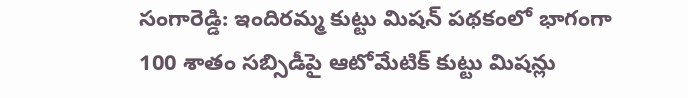సంగారెడ్డి: ఇందిరమ్మ కుట్టు మిషన్ పథకంలో భాగంగా 100 శాతం సబ్సిడీపై ఆటోమేటిక్ కుట్టు మిషన్లు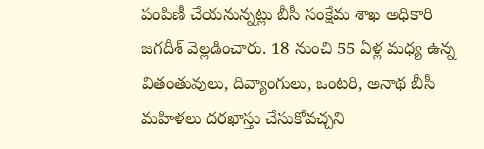పంపిణీ చేయనున్నట్లు బీసీ సంక్షేమ శాఖ అధికారి జగదీశ్ వెల్లడించారు. 18 నుంచి 55 ఏళ్ల మధ్య ఉన్న వితంతువులు, దివ్యాంగులు, ఒంటరి, అనాథ బీసీ మహిళలు దరఖాస్తు చేసుకోవచ్చని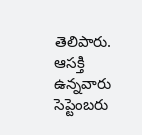తెలిపారు. ఆసక్తి ఉన్నవారు సెప్టెంబరు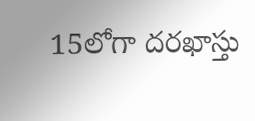15లోగా దరఖాస్తు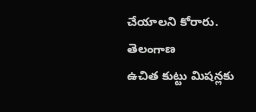చేయాలని కోరారు.
తెలంగాణ
ఉచిత కుట్టు మిషన్లకు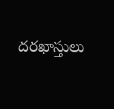దరఖాస్తులు